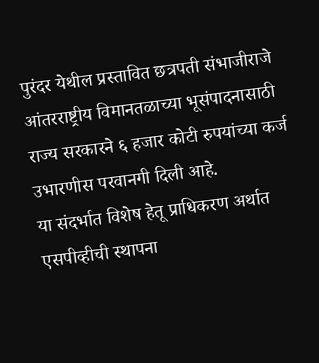पुरंदर येथील प्रस्तावित छत्रपती संभाजीराजे आंतरराष्ट्रीय विमानतळाच्या भूसंपादनासाठी राज्य सरकारने ६ हजार कोटी रुपयांच्या कर्ज उभारणीस परवानगी दिली आहे.
या संदर्भात विशेष हेतू प्राधिकरण अर्थात एसपीव्हीची स्थापना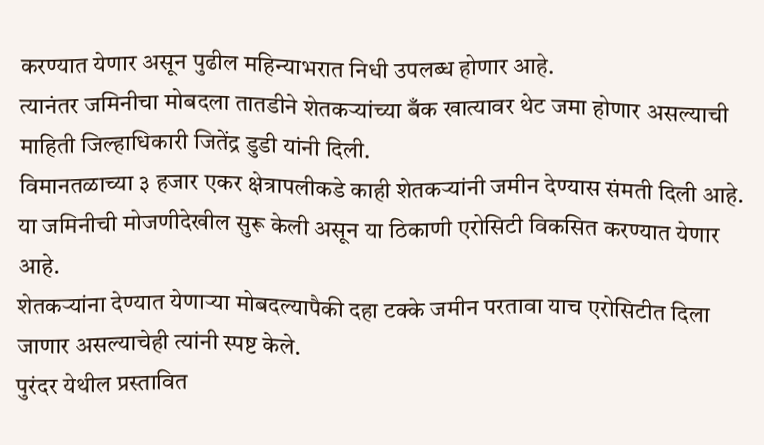करण्यात येणार असून पुढील महिन्याभरात निधी उपलब्ध होणार आहे.
त्यानंतर जमिनीचा मोबदला तातडीने शेतकऱ्यांच्या बँक खात्यावर थेट जमा होणार असल्याची माहिती जिल्हाधिकारी जितेंद्र डुडी यांनी दिली.
विमानतळाच्या ३ हजार एकर क्षेत्रापलीकडे काही शेतकऱ्यांनी जमीन देण्यास संमती दिली आहे. या जमिनीची मोजणीदेखील सुरू केली असून या ठिकाणी एरोसिटी विकसित करण्यात येणार आहे.
शेतकऱ्यांना देण्यात येणाऱ्या मोबदल्यापैकी दहा टक्के जमीन परतावा याच एरोसिटीत दिला जाणार असल्याचेही त्यांनी स्पष्ट केले.
पुरंदर येथील प्रस्तावित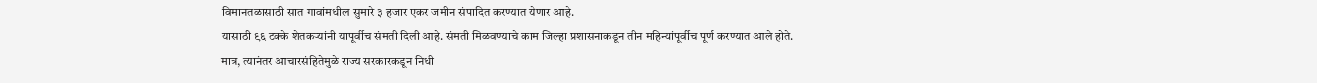विमानतळासाठी सात गावांमधील सुमारे ३ हजार एकर जमीन संपादित करण्यात येणार आहे.
यासाठी ९६ टक्के शेतकऱ्यांनी यापूर्वीच संमती दिली आहे. संमती मिळवण्याचे काम जिल्हा प्रशासनाकडून तीन महिन्यांपूर्वीच पूर्ण करण्यात आले होते.
मात्र, त्यानंतर आचारसंहितेमुळे राज्य सरकारकडून निधी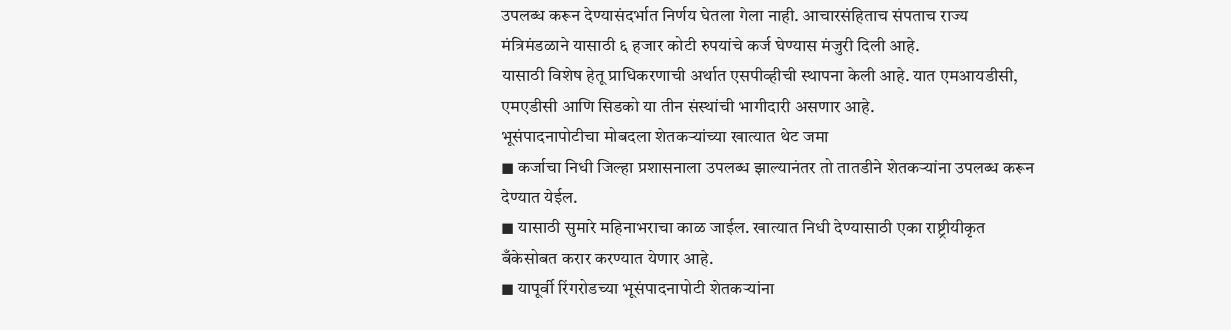उपलब्ध करून देण्यासंदर्भात निर्णय घेतला गेला नाही. आचारसंहिताच संपताच राज्य मंत्रिमंडळाने यासाठी ६ हजार कोटी रुपयांचे कर्ज घेण्यास मंजुरी दिली आहे.
यासाठी विशेष हेतू प्राधिकरणाची अर्थात एसपीव्हीची स्थापना केली आहे. यात एमआयडीसी, एमएडीसी आणि सिडको या तीन संस्थांची भागीदारी असणार आहे.
भूसंपादनापोटीचा मोबदला शेतकऱ्यांच्या खात्यात थेट जमा
◼ कर्जाचा निधी जिल्हा प्रशासनाला उपलब्ध झाल्यानंतर तो तातडीने शेतकऱ्यांना उपलब्ध करून देण्यात येईल.
◼ यासाठी सुमारे महिनाभराचा काळ जाईल. खात्यात निधी देण्यासाठी एका राष्ट्रीयीकृत बँकेसोबत करार करण्यात येणार आहे.
◼ यापूर्वी रिंगरोडच्या भूसंपादनापोटी शेतकऱ्यांना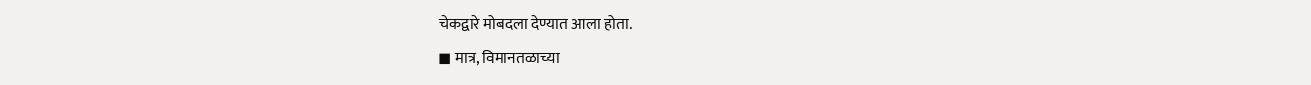चेकद्वारे मोबदला देण्यात आला होता.
◼ मात्र, विमानतळाच्या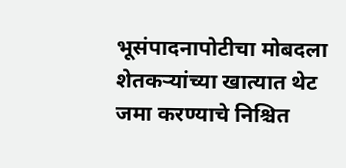भूसंपादनापोटीचा मोबदला शेतकऱ्यांच्या खात्यात थेट जमा करण्याचे निश्चित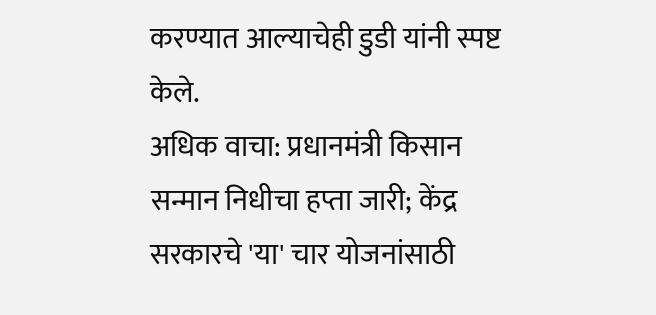करण्यात आल्याचेही डुडी यांनी स्पष्ट केले.
अधिक वाचा: प्रधानमंत्री किसान सन्मान निधीचा हप्ता जारी; केंद्र सरकारचे 'या' चार योजनांसाठी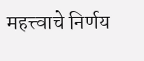महत्त्वाचे निर्णय